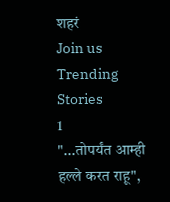शहरं
Join us
Trending Stories
1
"...तोपर्यंत आम्ही हल्ले करत राहू",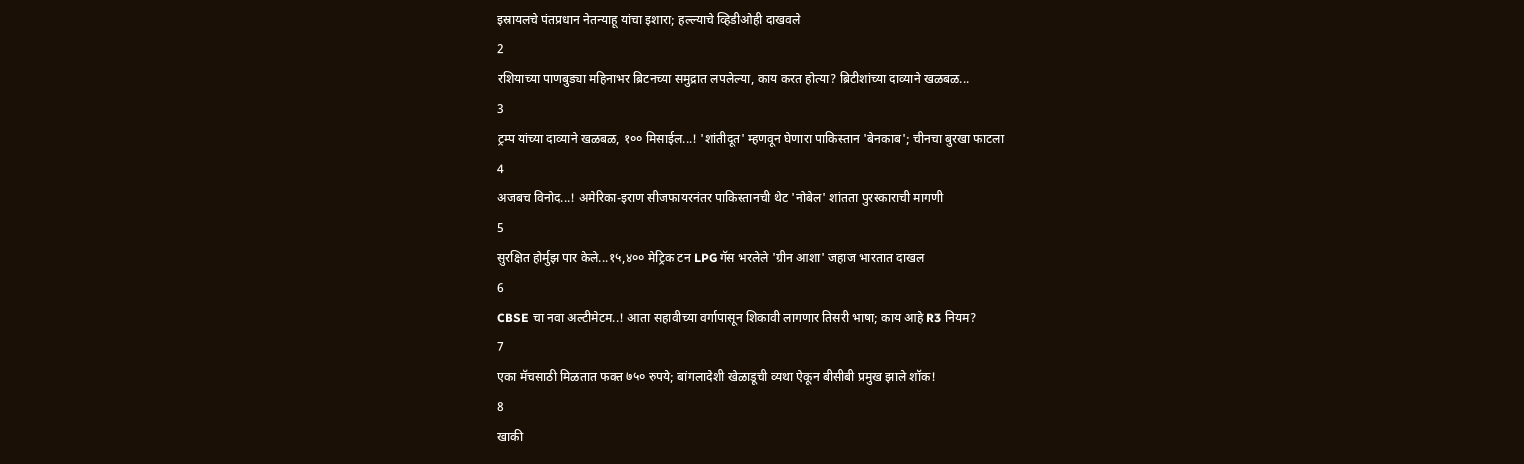इस्रायलचे पंतप्रधान नेतन्याहू यांचा इशारा; हल्ल्याचे व्हिडीओही दाखवले
2
रशियाच्या पाणबुड्या महिनाभर ब्रिटनच्या समुद्रात लपलेल्या, काय करत होत्या? ब्रिटीशांच्या दाव्याने खळबळ...
3
ट्रम्प यांच्या दाव्याने खळबळ, १०० मिसाईल...! 'शांतीदूत' म्हणवून घेणारा पाकिस्तान 'बेनकाब'; चीनचा बुरखा फाटला
4
अजबच विनोद...! अमेरिका-इराण सीजफायरनंतर पाकिस्तानची थेट 'नोबेल' शांतता पुरस्काराची मागणी
5
सुरक्षित होर्मुझ पार केले...१५,४०० मेट्रिक टन LPG गॅस भरलेले 'ग्रीन आशा' जहाज भारतात दाखल
6
CBSE चा नवा अल्टीमेटम..! आता सहावीच्या वर्गापासून शिकावी लागणार तिसरी भाषा; काय आहे R3 नियम?
7
एका मॅचसाठी मिळतात फक्त ७५० रुपये; बांगलादेशी खेळाडूची व्यथा ऐकून बीसीबी प्रमुख झाले शॉक!
8
खाकी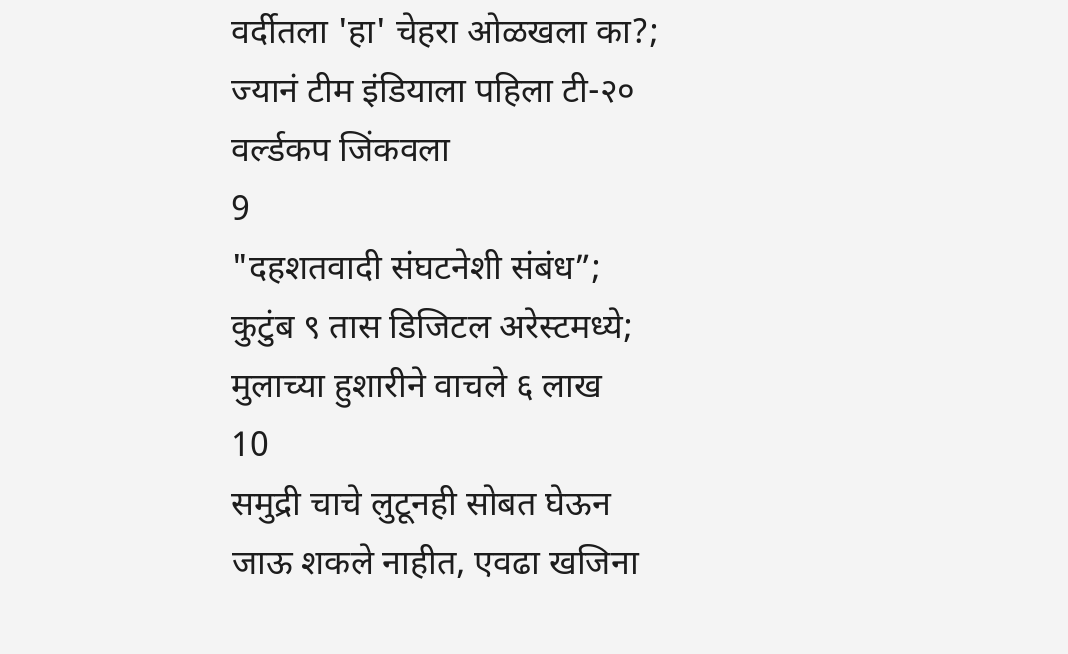वर्दीतला 'हा' चेहरा ओळखला का?; ज्यानं टीम इंडियाला पहिला टी-२० वर्ल्डकप जिंकवला
9
"दहशतवादी संघटनेशी संबंध”; कुटुंब ९ तास डिजिटल अरेस्टमध्ये; मुलाच्या हुशारीने वाचले ६ लाख
10
समुद्री चाचे लुटूनही सोबत घेऊन जाऊ शकले नाहीत, एवढा खजिना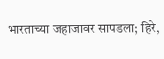भारताच्या जहाजावर सापडला; हिरे,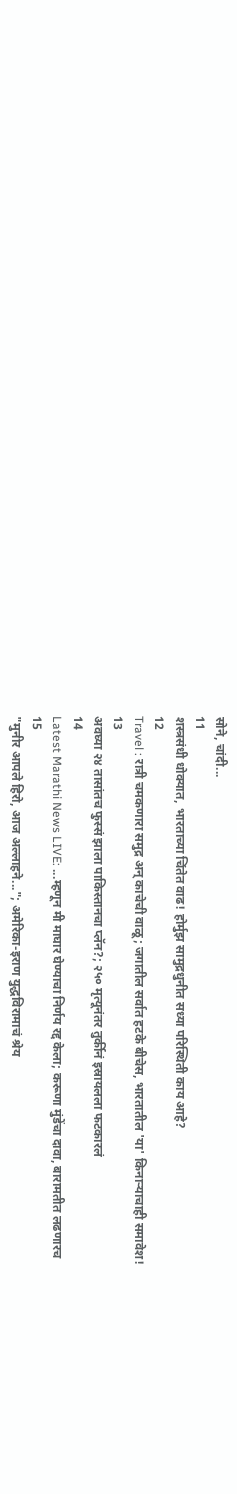सोने, चांदी...
11
शस्त्रसंधी धोक्यात, भारताच्या चिंतेत वाढ! होर्मुझ सामुद्रधुनीत सध्या परिस्थिती काय आहे?
12
Travel : रात्री चमकणारा समुद्र अन् काचेची वाळू; जगातील सर्वात हटके बीचेस, भारतातील 'या' किनाऱ्याचाही समावेश!
13
अवघ्या २४ तासांतच फुस्सं झाला पाकिस्तानचा प्लॅन?; २५० मृत्यूनंतर तुर्कीनं इस्रायलला फटकारलं
14
Latest Marathi News LIVE: ...म्हणून मी माघार घेण्याचा निर्णय रद्द केला; करूणा मुंडेंचा दावा, बारामतीत लढणारच
15
"मुनीर आपले हिरो, आज अल्लाहने..."; अमेरिका-इराण युद्धविरामाचं श्रेय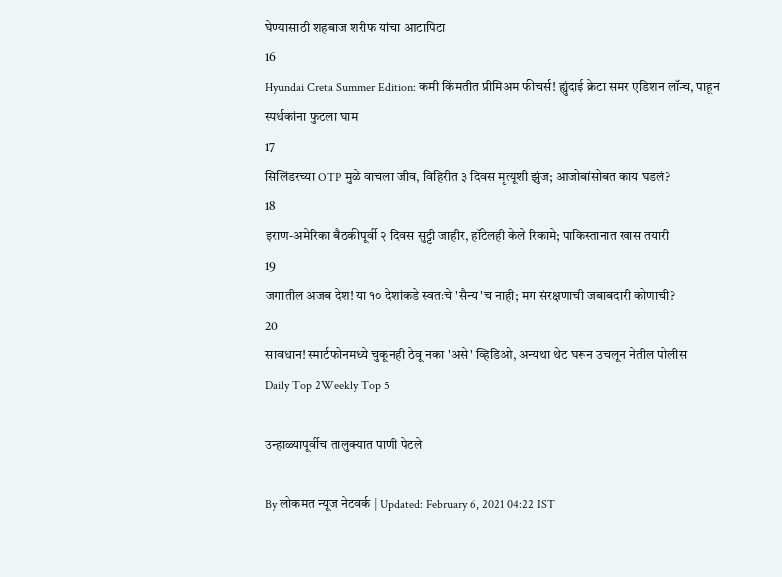घेण्यासाठी शहबाज शरीफ यांचा आटापिटा
16
Hyundai Creta Summer Edition: कमी किंमतीत प्रीमिअम फीचर्स! ह्युंदाई क्रेटा समर एडिशन लॉन्च, पाहून स्पर्धकांना फुटला घाम
17
सिलिंडरच्या OTP मुळे वाचला जीव, विहिरीत ३ दिवस मृत्यूशी झुंज; आजोबांसोबत काय घडलं?
18
इराण-अमेरिका बैठकीपूर्वी २ दिवस सुट्टी जाहीर, हॉटेलही केले रिकामे; पाकिस्तानात खास तयारी
19
जगातील अजब देश! या १० देशांकडे स्वतःचे 'सैन्य'च नाही; मग संरक्षणाची जबाबदारी कोणाची?
20
सावधान! स्मार्टफोनमध्ये चुकूनही ठेवू नका 'असे' व्हिडिओ, अन्यथा थेट घरून उचलून नेतील पोलीस
Daily Top 2Weekly Top 5

उन्हाळ्यापूर्वीच तालुक्यात पाणी पेटले

By लोकमत न्यूज नेटवर्क | Updated: February 6, 2021 04:22 IST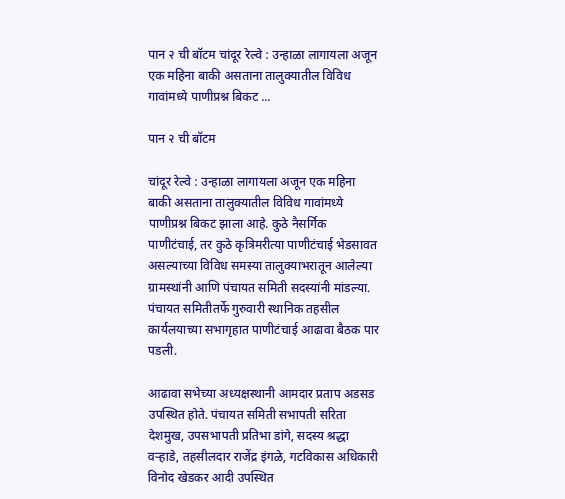पान २ ची बॉटम चांदूर रेल्वे : उन्हाळा लागायला अजून एक महिना बाकी असताना तालुक्यातील विविध गावांमध्ये पाणीप्रश्न बिकट ...

पान २ ची बॉटम

चांदूर रेल्वे : उन्हाळा लागायला अजून एक महिना बाकी असताना तालुक्यातील विविध गावांमध्ये पाणीप्रश्न बिकट झाला आहे. कुठे नैसर्गिक पाणीटंचाई, तर कुठे कृत्रिमरीत्या पाणीटंचाई भेडसावत असल्याच्या विविध समस्या तालुक्याभरातून आलेल्या ग्रामस्थांनी आणि पंचायत समिती सदस्यांनी मांडल्या. पंचायत समितीतर्फे गुरुवारी स्थानिक तहसील कार्यलयाच्या सभागृहात पाणीटंचाई आढावा बैठक पार पडली.

आढावा सभेच्या अध्यक्षस्थानी आमदार प्रताप अडसड उपस्थित होते. पंचायत समिती सभापती सरिता देशमुख, उपसभापती प्रतिभा डांगे, सदस्य श्रद्धा वऱ्हाडे, तहसीलदार राजेंद्र इंगळे, गटविकास अधिकारी विनोद खेडकर आदी उपस्थित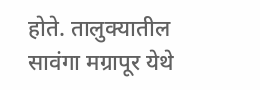होते. तालुक्यातील सावंगा मग्रापूर येथे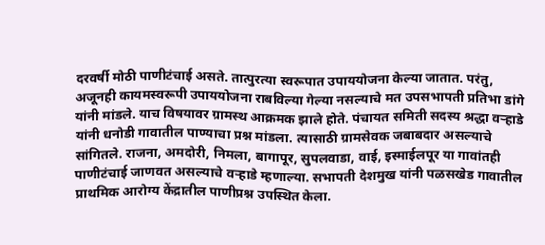दरवर्षी मोठी पाणीटंचाई असते. तात्पुरत्या स्वरूपात उपाययोजना केल्या जातात. परंतु, अजूनही कायमस्वरूपी उपाययोजना राबविल्या गेल्या नसल्याचे मत उपसभापती प्रतिभा डांगे यांनी मांडले. याच विषयावर ग्रामस्थ आक्रमक झाले होते. पंचायत समिती सदस्य श्रद्धा वऱ्हाडे यांनी धनोडी गावातील पाण्याचा प्रश्न मांडला. त्यासाठी ग्रामसेवक जबाबदार असल्याचे सांगितले. राजना, अमदोरी, निमला, बागापूर, सुपलवाडा, वाई, इस्माईलपूर या गावांतही पाणीटंचाई जाणवत असल्याचे वऱ्हाडे म्हणाल्या. सभापती देशमुख यांनी पळसखेड गावातील प्राथमिक आरोग्य केंद्रातील पाणीप्रश्न उपस्थित केला.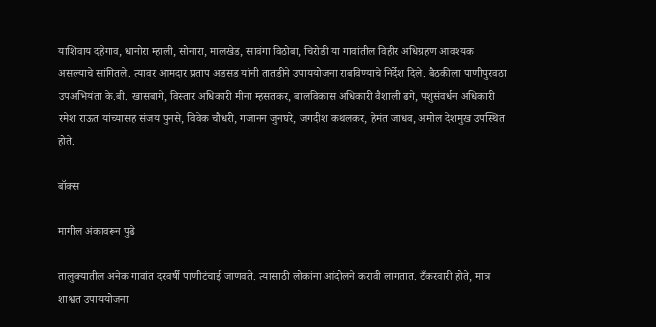याशिवाय दहेगाव, धानोरा म्हाली, सोनारा, मालखेड, सावंगा विठोबा, चिरोडी या गावांतील विहीर अधिग्रहण आवश्यक असल्याचे सांगितले. त्यावर आमदार प्रताप अडसड यांनी तातडीने उपाययोजना राबविण्याचे निर्देश दिले. बैठकीला पाणीपुरवठा उपअभियंता के.बी. खासबागे, विस्तार अधिकारी मीना म्हसतकर, बालविकास अधिकारी वैशाली ढगे, पशुसंवर्धन अधिकारी रमेश राऊत यांच्यासह संजय पुनसे, विवेक चौधरी, गजानन जुनघरे, जगदीश कथलकर, हेमंत जाधव, अमोल देशमुख उपस्थित होते.

बॉक्स

मागील अंकावरून पुढे

तालुक्यातील अनेक गावांत दरवर्षी पाणीटंचाई जाणवते. त्यासाठी लोकांना आंदोलने करावी लागतात. टँकरवारी होते, मात्र शाश्वत उपाययोजना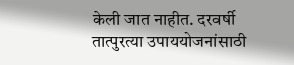केली जात नाहीत. दरवर्षी तात्पुरत्या उपाययोजनांसाठी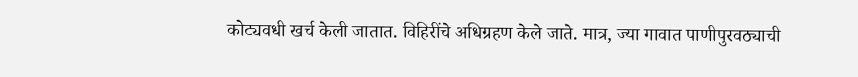कोट्यवधी खर्च केली जातात. विहिरींचे अधिग्रहण केले जाते. मात्र, ज्या गावात पाणीपुरवठ्याची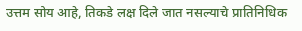उत्तम सोय आहे, तिकडे लक्ष दिले जात नसल्याचे प्रातिनिधिक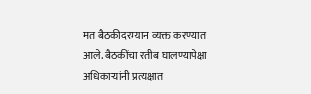मत बैठकीदरम्यान व्यक्त करण्यात आले. बैठकींचा रतीब घालण्यापेक्षा अधिकाऱ्यांनी प्रत्यक्षात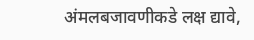अंमलबजावणीकडे लक्ष द्यावे,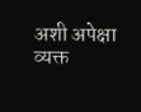अशी अपेक्षा व्यक्त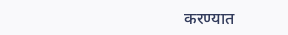करण्यात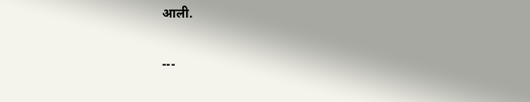आली.

---